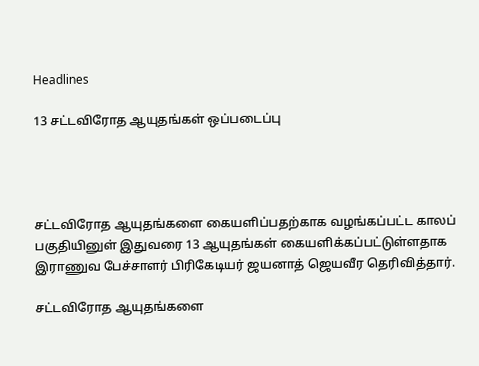Headlines

13 சட்டவிரோத ஆயுதங்கள் ஒப்படைப்பு




சட்டவிரோத ஆயுதங்களை கையளிப்பதற்காக வழங்கப்பட்ட காலப் பகுதியினுள் இதுவரை 13 ஆயுதங்கள் கையளிக்கப்பட்டுள்ளதாக இராணுவ பேச்சாளர் பிரிகேடியர் ஜயனாத் ஜெயவீர தெரிவித்தார்.

சட்டவிரோத ஆயுதங்களை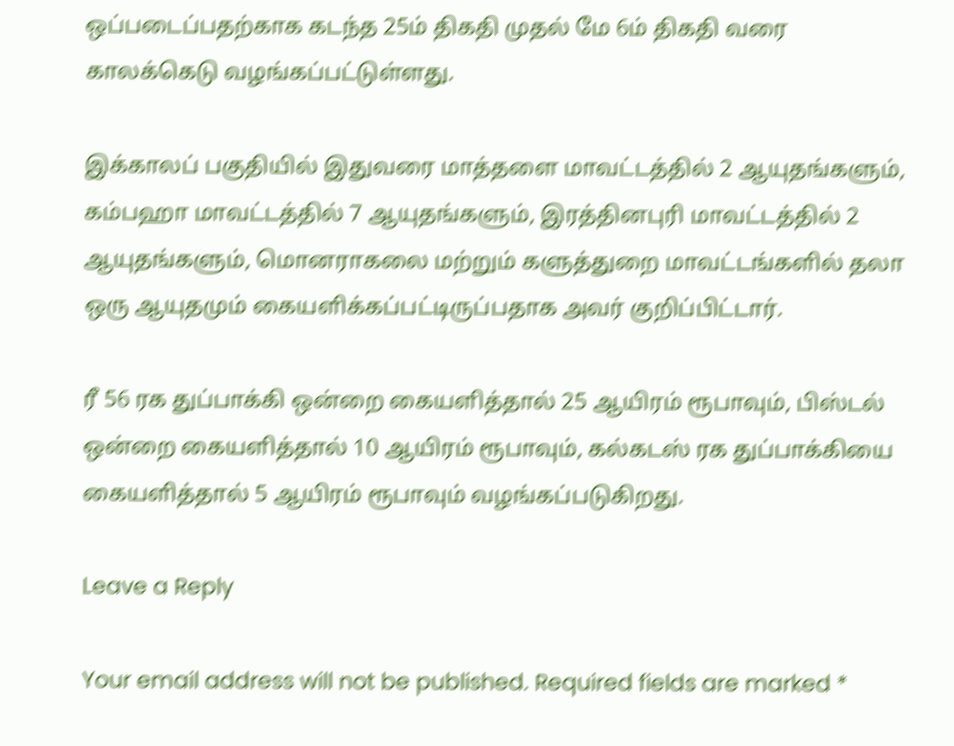ஒப்படைப்பதற்காக கடந்த 25ம் திகதி முதல் மே 6ம் திகதி வரை காலக்கெடு வழங்கப்பட்டுள்ளது.

இக்காலப் பகுதியில் இதுவரை மாத்தளை மாவட்டத்தில் 2 ஆயுதங்களும், கம்பஹா மாவட்டத்தில் 7 ஆயுதங்களும், இரத்தினபுரி மாவட்டத்தில் 2 ஆயுதங்களும், மொனராகலை மற்றும் களுத்துறை மாவட்டங்களில் தலா ஒரு ஆயுதமும் கையளிக்கப்பட்டிருப்பதாக அவர் குறிப்பிட்டார்.

ரீ 56 ரக துப்பாக்கி ஒன்றை கையளித்தால் 25 ஆயிரம் ரூபாவும், பிஸ்டல் ஒன்றை கையளித்தால் 10 ஆயிரம் ரூபாவும், கல்கடஸ் ரக துப்பாக்கியை கையளித்தால் 5 ஆயிரம் ரூபாவும் வழங்கப்படுகிறது.

Leave a Reply

Your email address will not be published. Required fields are marked *